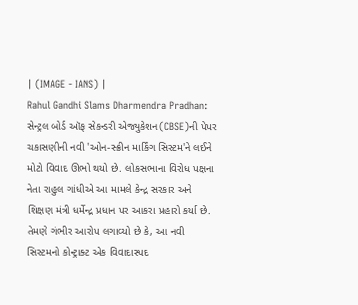| (IMAGE - IANS) |
Rahul Gandhi Slams Dharmendra Pradhan: સેન્ટ્રલ બોર્ડ ઑફ સેકન્ડરી એજ્યુકેશન(CBSE)ની પેપર ચકાસણીની નવી 'ઓન-સ્ક્રીન માર્કિંગ સિસ્ટમ'ને લઈને મોટો વિવાદ ઊભો થયો છે. લોકસભાના વિરોધ પક્ષના નેતા રાહુલ ગાંધીએ આ મામલે કેન્દ્ર સરકાર અને શિક્ષણ મંત્રી ધર્મેન્દ્ર પ્રધાન પર આકરા પ્રહારો કર્યા છે. તેમણે ગંભીર આરોપ લગાવ્યો છે કે, આ નવી સિસ્ટમનો કોન્ટ્રાક્ટ એક વિવાદાસ્પદ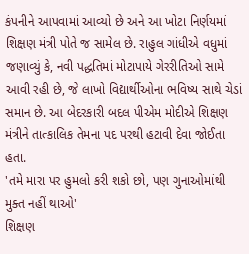કંપનીને આપવામાં આવ્યો છે અને આ ખોટા નિર્ણયમાં શિક્ષણ મંત્રી પોતે જ સામેલ છે. રાહુલ ગાંધીએ વધુમાં જણાવ્યું કે, નવી પદ્ધતિમાં મોટાપાયે ગેરરીતિઓ સામે આવી રહી છે, જે લાખો વિદ્યાર્થીઓના ભવિષ્ય સાથે ચેડાં સમાન છે. આ બેદરકારી બદલ પીએમ મોદીએ શિક્ષણ મંત્રીને તાત્કાલિક તેમના પદ પરથી હટાવી દેવા જોઈતા હતા.
'તમે મારા પર હુમલો કરી શકો છો, પણ ગુનાઓમાંથી મુક્ત નહીં થાઓ'
શિક્ષણ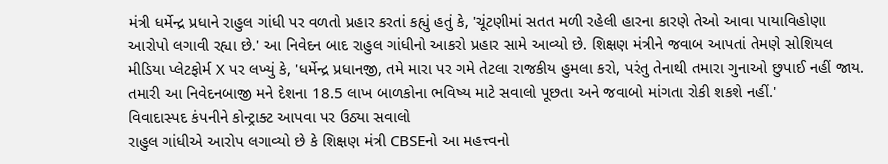મંત્રી ધર્મેન્દ્ર પ્રધાને રાહુલ ગાંધી પર વળતો પ્રહાર કરતાં કહ્યું હતું કે, 'ચૂંટણીમાં સતત મળી રહેલી હારના કારણે તેઓ આવા પાયાવિહોણા આરોપો લગાવી રહ્યા છે.' આ નિવેદન બાદ રાહુલ ગાંધીનો આકરો પ્રહાર સામે આવ્યો છે. શિક્ષણ મંત્રીને જવાબ આપતાં તેમણે સોશિયલ મીડિયા પ્લેટફોર્મ X પર લખ્યું કે, 'ધર્મેન્દ્ર પ્રધાનજી, તમે મારા પર ગમે તેટલા રાજકીય હુમલા કરો, પરંતુ તેનાથી તમારા ગુનાઓ છુપાઈ નહીં જાય. તમારી આ નિવેદનબાજી મને દેશના 18.5 લાખ બાળકોના ભવિષ્ય માટે સવાલો પૂછતા અને જવાબો માંગતા રોકી શકશે નહીં.'
વિવાદાસ્પદ કંપનીને કોન્ટ્રાક્ટ આપવા પર ઉઠ્યા સવાલો
રાહુલ ગાંધીએ આરોપ લગાવ્યો છે કે શિક્ષણ મંત્રી CBSEનો આ મહત્ત્વનો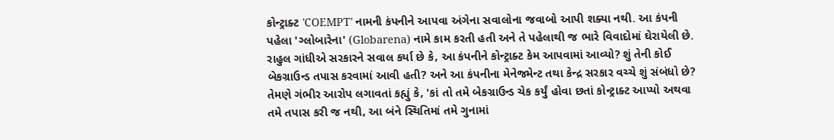કોન્ટ્રાક્ટ 'COEMPT' નામની કંપનીને આપવા અંગેના સવાલોના જવાબો આપી શક્યા નથી. આ કંપની પહેલા 'ગ્લોબારેના' (Globarena) નામે કામ કરતી હતી અને તે પહેલાથી જ ભારે વિવાદોમાં ઘેરાયેલી છે. રાહુલ ગાંધીએ સરકારને સવાલ કર્યા છે કે, આ કંપનીને કોન્ટ્રાક્ટ કેમ આપવામાં આવ્યો? શું તેની કોઈ બેકગ્રાઉન્ડ તપાસ કરવામાં આવી હતી? અને આ કંપનીના મેનેજમેન્ટ તથા કેન્દ્ર સરકાર વચ્ચે શું સંબંધો છે? તેમણે ગંભીર આરોપ લગાવતાં કહ્યું કે, 'કાં તો તમે બેકગ્રાઉન્ડ ચેક કર્યું હોવા છતાં કોન્ટ્રાક્ટ આપ્યો અથવા તમે તપાસ કરી જ નથી, આ બંને સ્થિતિમાં તમે ગુનામાં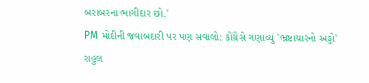બરાબરના ભાગીદાર છો.'
PM મોદીની જવાબદારી પર પણ સવાલો: કોંગ્રેસે ગણાવ્યું 'ભ્રષ્ટાચારનો અડ્ડો'
રાહુલ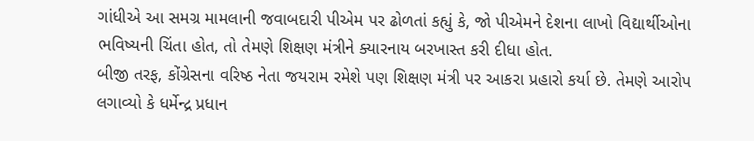ગાંધીએ આ સમગ્ર મામલાની જવાબદારી પીએમ પર ઢોળતાં કહ્યું કે, જો પીએમને દેશના લાખો વિદ્યાર્થીઓના ભવિષ્યની ચિંતા હોત, તો તેમણે શિક્ષણ મંત્રીને ક્યારનાય બરખાસ્ત કરી દીધા હોત.
બીજી તરફ, કોંગ્રેસના વરિષ્ઠ નેતા જયરામ રમેશે પણ શિક્ષણ મંત્રી પર આકરા પ્રહારો કર્યા છે. તેમણે આરોપ લગાવ્યો કે ધર્મેન્દ્ર પ્રધાન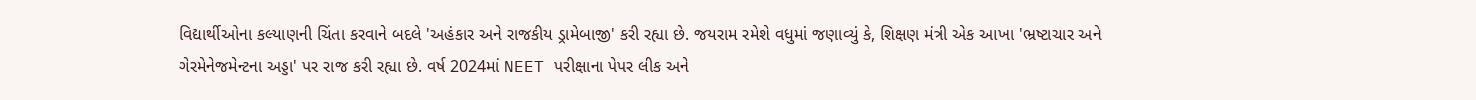વિદ્યાર્થીઓના કલ્યાણની ચિંતા કરવાને બદલે 'અહંકાર અને રાજકીય ડ્રામેબાજી' કરી રહ્યા છે. જયરામ રમેશે વધુમાં જણાવ્યું કે, શિક્ષણ મંત્રી એક આખા 'ભ્રષ્ટાચાર અને ગેરમેનેજમેન્ટના અડ્ડા' પર રાજ કરી રહ્યા છે. વર્ષ 2024માં NEET પરીક્ષાના પેપર લીક અને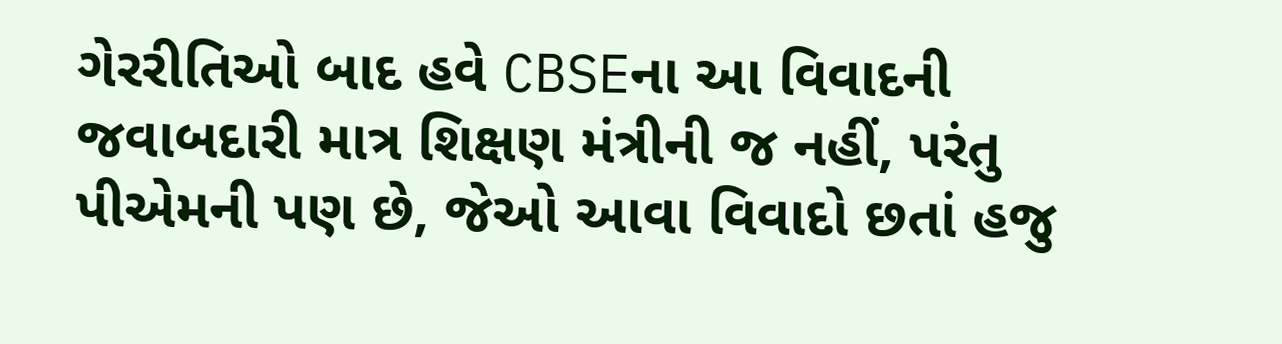ગેરરીતિઓ બાદ હવે CBSEના આ વિવાદની જવાબદારી માત્ર શિક્ષણ મંત્રીની જ નહીં, પરંતુ પીએમની પણ છે, જેઓ આવા વિવાદો છતાં હજુ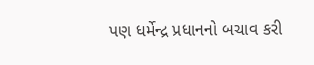પણ ધર્મેન્દ્ર પ્રધાનનો બચાવ કરી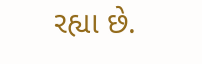રહ્યા છે.